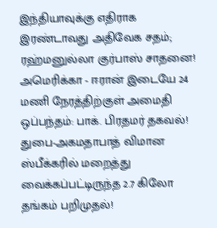இந்தியாவுக்கு எதிராக இரண்டாவது அதிவேக சதம்; ரஹ்மனுல்லா குர்பாஸ் சாதனை! அமெரிக்கா - ஈரான் இடையே 24 மணி நேரத்திற்குள் அமைதி ஒப்பந்தம்: பாக். பிரதமர் தகவல்! துபை-அகமதாபாத் விமான ஸ்பீக்கரில் மறைத்து வைக்கப்பட்டிருந்த 2.7 கிலோ தங்கம் பறிமுதல்!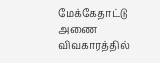மேக்கேதாட்டு அணை விவகாரத்தில்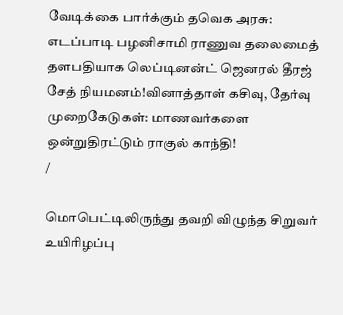வேடிக்கை பார்க்கும் தவெக அரசு: எடப்பாடி பழனிசாமி ராணுவ தலைமைத் தளபதியாக லெப்டினன்ட் ஜெனரல் தீரஜ் சேத் நியமனம்!வினாத்தாள் கசிவு, தேர்வு முறைகேடுகள்: மாணவர்களை ஒன்றுதிரட்டும் ராகுல் காந்தி!
/

மொபெட்டிலிருந்து தவறி விழுந்த சிறுவர் உயிரிழப்பு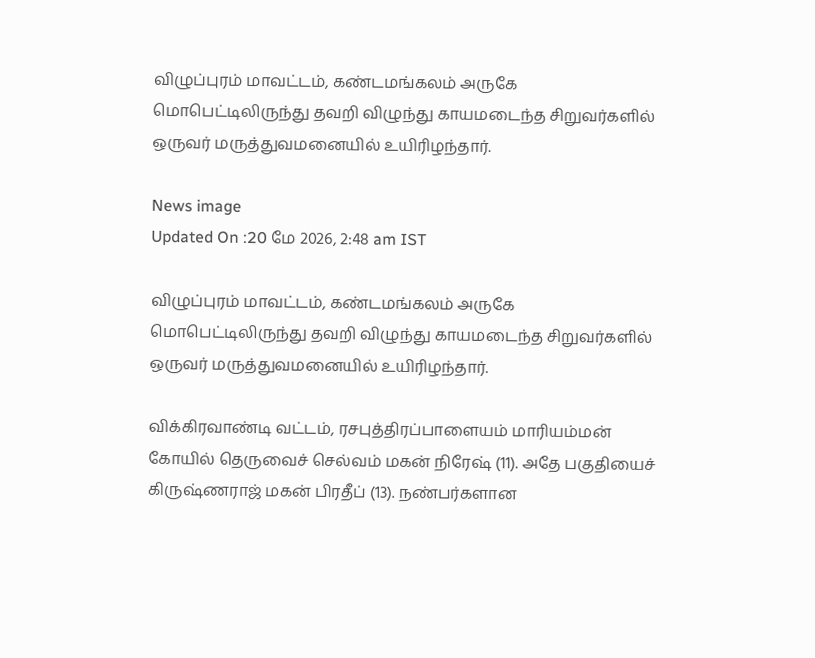விழுப்புரம் மாவட்டம், கண்டமங்கலம் அருகே மொபெட்டிலிருந்து தவறி விழுந்து காயமடைந்த சிறுவர்களில் ஒருவர் மருத்துவமனையில் உயிரிழந்தார்.

News image
Updated On :20 மே 2026, 2:48 am IST

விழுப்புரம் மாவட்டம், கண்டமங்கலம் அருகே மொபெட்டிலிருந்து தவறி விழுந்து காயமடைந்த சிறுவர்களில் ஒருவர் மருத்துவமனையில் உயிரிழந்தார்.

விக்கிரவாண்டி வட்டம், ரசபுத்திரப்பாளையம் மாரியம்மன் கோயில் தெருவைச் செல்வம் மகன் நிரேஷ் (11). அதே பகுதியைச் கிருஷ்ணராஜ் மகன் பிரதீப் (13). நண்பர்களான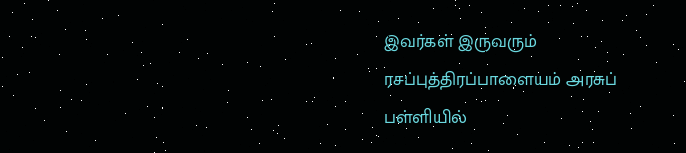இவர்கள் இருவரும் ரசப்புத்திரப்பாளையம் அரசுப் பள்ளியில்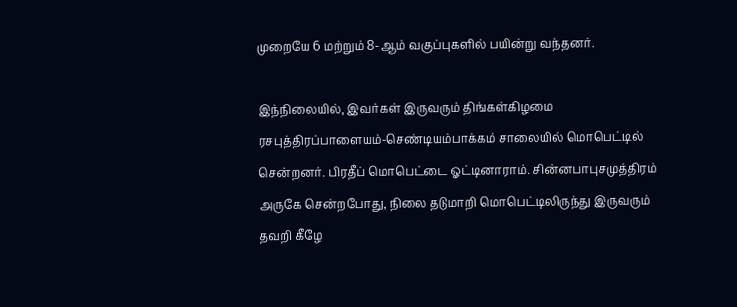முறையே 6 மற்றும் 8-ஆம் வகுப்புகளில் பயின்று வந்தனர்.

இந்நிலையில், இவர்கள் இருவரும் திங்கள்கிழமை ரசபுத்திரப்பாளையம்-செண்டியம்பாக்கம் சாலையில் மொபெட்டில் சென்றனர். பிரதீப் மொபெட்டை ஓட்டினாராம். சின்னபாபுசமுத்திரம் அருகே சென்றபோது, நிலை தடுமாறி மொபெட்டிலிருந்து இருவரும் தவறி கீழே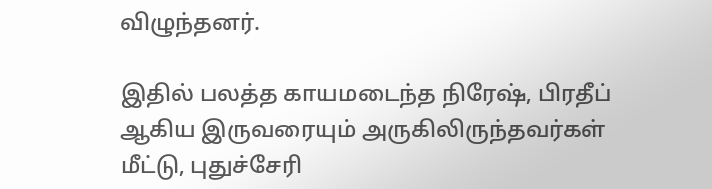விழுந்தனர்.

இதில் பலத்த காயமடைந்த நிரேஷ், பிரதீப் ஆகிய இருவரையும் அருகிலிருந்தவர்கள் மீட்டு, புதுச்சேரி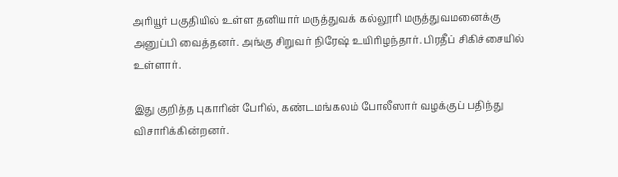அரியூர் பகுதியில் உள்ள தனியார் மருத்துவக் கல்லூரி மருத்துவமனைக்கு அனுப்பி வைத்தனர். அங்கு சிறுவர் நிரேஷ் உயிரிழந்தார். பிரதீப் சிகிச்சையில் உள்ளார்.

இது குறித்த புகாரின் பேரில், கண்டமங்கலம் போலீஸார் வழக்குப் பதிந்து விசாரிக்கின்றனர்.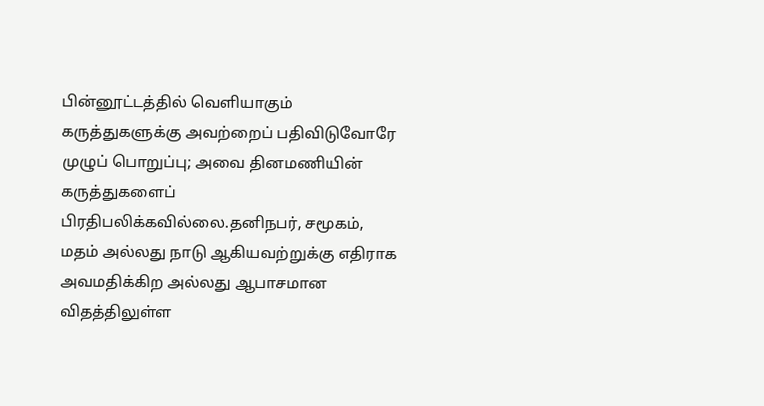பின்னூட்டத்தில் வெளியாகும் கருத்துகளுக்கு அவற்றைப் பதிவிடுவோரே முழுப் பொறுப்பு; அவை தினமணியின் கருத்துகளைப் பிரதிபலிக்கவில்லை.தனிநபர், சமூகம், மதம் அல்லது நாடு ஆகியவற்றுக்கு எதிராக அவமதிக்கிற அல்லது ஆபாசமான விதத்திலுள்ள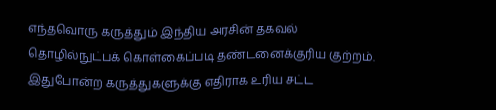எந்தவொரு கருத்தும் இந்திய அரசின் தகவல் தொழில்நுட்பக் கொள்கைப்படி தண்டனைக்குரிய குற்றம். இதுபோன்ற கருத்துகளுக்கு எதிராக உரிய சட்ட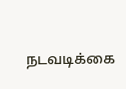நடவடிக்கை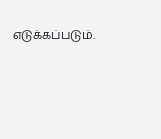எடுக்கப்படும்.